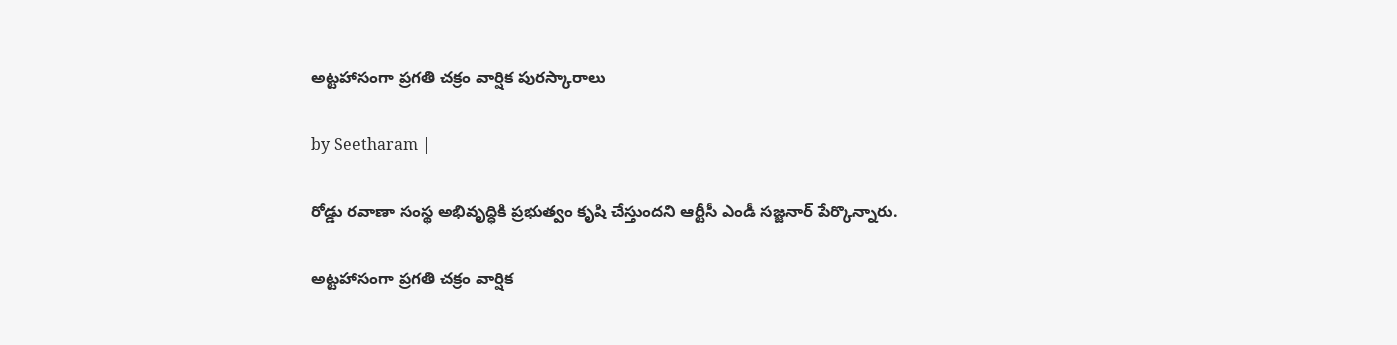అట్టహాసంగా ప్రగతి చక్రం వార్షిక పురస్కారాలు

by Seetharam |

రోడ్డు ర‌వాణా సంస్థ అభివృద్ధికి ప్రభుత్వం కృషి చేస్తుందని ఆర్టీసీ ఎండీ సజ్జనార్ పేర్కొన్నారు.

అట్టహాసంగా ప్రగతి చక్రం వార్షిక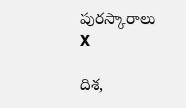పురస్కారాలు
X

దిశ,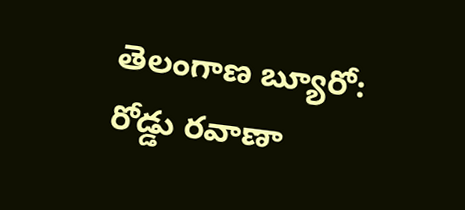తెలంగాణ బ్యూరో: రోడ్డు ర‌వాణా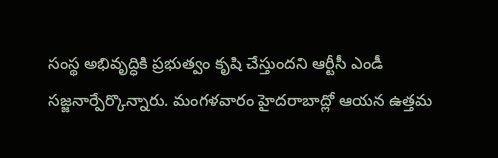సంస్థ అభివృద్ధికి ప్రభుత్వం కృషి చేస్తుందని ఆర్టీసీ ఎండీ సజ్జనార్పేర్కొన్నారు. మంగళవారం హైదరాబాద్లో ఆయన ఉత్తమ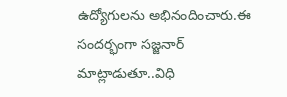ఉద్యోగులను అభినందించారు.ఈ సందర్భంగా సజ్జనార్ మాట్లాడుతూ..విధి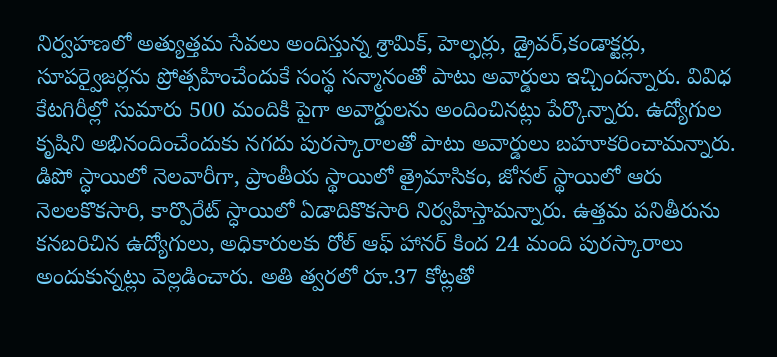నిర్వహణలో అత్యుత్తమ సేవలు అందిస్తున్న శ్రామిక్, హెల్ఫర్లు, డ్రైవర్,కండాక్టర్లు, సూపర్వైజర్లను ప్రోత్సహించేందుకే సంస్థ సన్మానంతో పాటు అవార్డులు ఇచ్చిందన్నారు. వివిధ‌ కేట‌గిరీల్లో సుమారు 500 మందికి పైగా అవార్డుల‌ను అందించినట్లు పేర్కొన్నారు. ఉద్యోగుల కృషిని అభినందించేందుకు న‌గ‌దు పుర‌స్కారాల‌తో పాటు అవార్డులు బ‌హూక‌రించామన్నారు. డిపో స్ధాయిలో నెల‌వారీగా, ప్రాంతీయ స్థాయిలో త్రైమాసికం, జోనల్ స్థాయిలో ఆరు నెల‌ల‌కొక‌సారి, కార్పొరేట్ స్ధాయిలో ఏడాదికొక‌సారి నిర్వహిస్తామన్నారు. ఉత్తమ ప‌నితీరును క‌న‌బ‌రిచిన ఉద్యోగులు, అధికారుల‌కు రోల్ ఆఫ్‌ హాన‌ర్ కింద 24 మంది పుర‌స్కారాలు అందుకున్నట్లు వెల్లడించారు. అతి త్వరలో రూ.37 కోట్లతో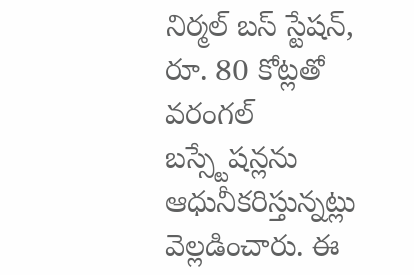నిర్మల్ బస్ స్టేషన్, రూ. 80 కోట్లతో వరంగల్ బస్స్టేషన్లను ఆధునీకరిస్తున్నట్లు వెల్లడించారు. ఈ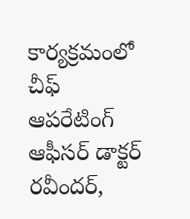కార్యక్రమంలో చీఫ్ ఆపరేటింగ్ ఆఫీసర్ డాక్టర్ రవీందర్,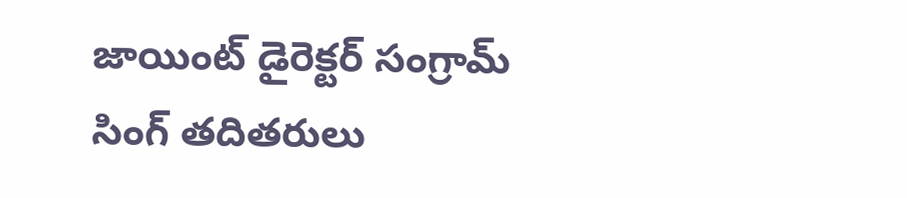జాయింట్ డైరెక్టర్ సంగ్రామ్ సింగ్ తదితరులు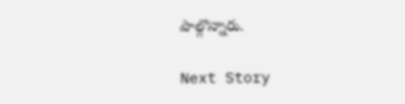పాల్గొన్నారు.

Next Story